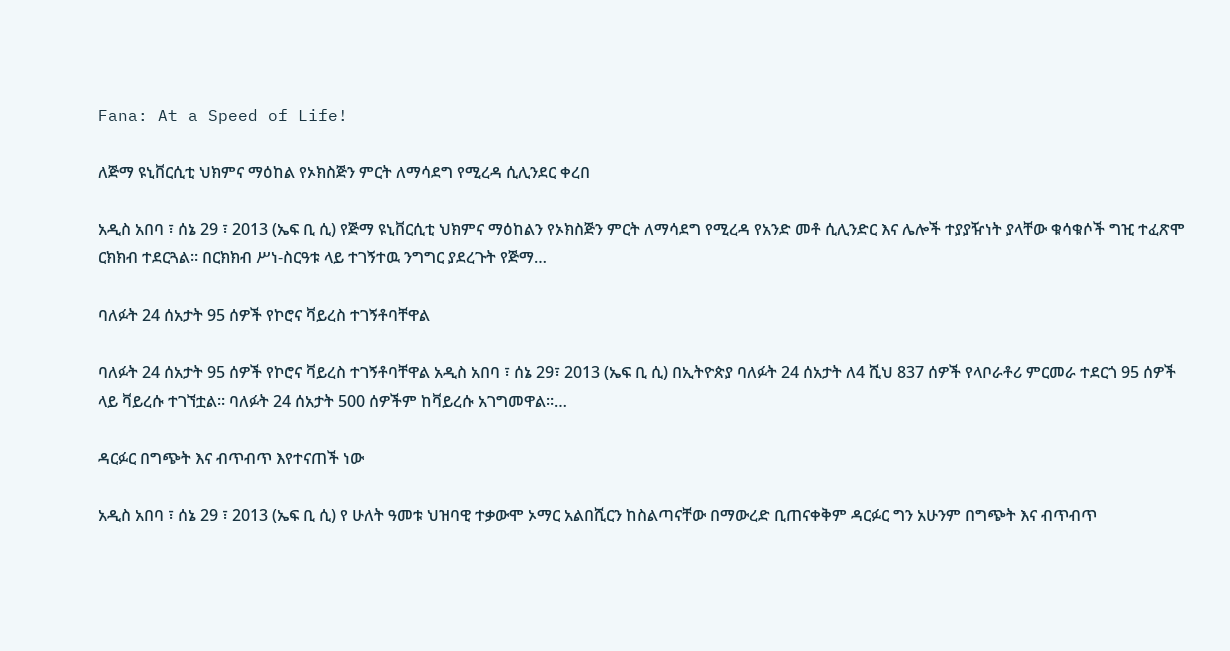Fana: At a Speed of Life!

ለጅማ ዩኒቨርሲቲ ህክምና ማዕከል የኦክስጅን ምርት ለማሳደግ የሚረዳ ሲሊንደር ቀረበ

አዲስ አበባ ፣ ሰኔ 29 ፣ 2013 (ኤፍ ቢ ሲ) የጅማ ዩኒቨርሲቲ ህክምና ማዕከልን የኦክስጅን ምርት ለማሳደግ የሚረዳ የአንድ መቶ ሲሊንድር እና ሌሎች ተያያዥነት ያላቸው ቁሳቁሶች ግዢ ተፈጽሞ ርክክብ ተደርጓል፡፡ በርክክብ ሥነ-ስርዓቱ ላይ ተገኝተዉ ንግግር ያደረጉት የጅማ…

ባለፉት 24 ሰአታት 95 ሰዎች የኮሮና ቫይረስ ተገኝቶባቸዋል

ባለፉት 24 ሰአታት 95 ሰዎች የኮሮና ቫይረስ ተገኝቶባቸዋል አዲስ አበባ ፣ ሰኔ 29፣ 2013 (ኤፍ ቢ ሲ) በኢትዮጵያ ባለፉት 24 ሰአታት ለ4 ሺህ 837 ሰዎች የላቦራቶሪ ምርመራ ተደርጎ 95 ሰዎች ላይ ቫይረሱ ተገኘቷል። ባለፉት 24 ሰአታት 500 ሰዎችም ከቫይረሱ አገግመዋል፡፡…

ዳርፉር በግጭት እና ብጥብጥ እየተናጠች ነው

አዲስ አበባ ፣ ሰኔ 29 ፣ 2013 (ኤፍ ቢ ሲ) የ ሁለት ዓመቱ ህዝባዊ ተቃውሞ ኦማር አልበሺርን ከስልጣናቸው በማውረድ ቢጠናቀቅም ዳርፉር ግን አሁንም በግጭት እና ብጥብጥ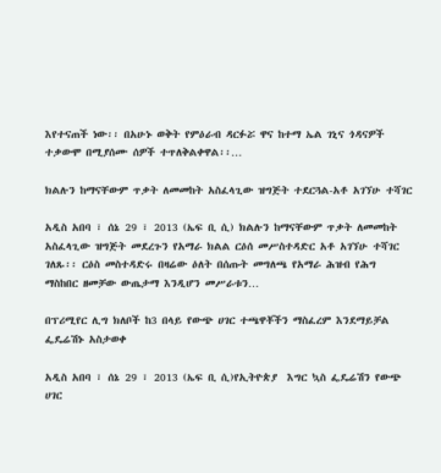እየተናጠች ነው፡፡ በአሁኑ ወቅት የምዕራብ ዳርፉሯ ዋና ከተማ ኤል ገኒና ጎዳናዎች ተቃውሞ በሚያሰሙ ሰዎች ተጥለቅልቀዋል፡፡…

ክልሉን ከማናቸውም ጥቃት ለመመከት አስፈላጊው ዝግጅት ተደርጓል-አቶ አገኘሁ ተሻገር

አዲስ አበባ ፣ ሰኔ 29 ፣ 2013 (ኤፍ ቢ ሲ) ክልሉን ከማናቸውም ጥቃት ለመመከት አስፈላጊው ዝግጅት መደረጉን የአማራ ክልል ርዕሰ መሥስተዳድር አቶ አገኘሁ ተሻገር ገለጹ፡፡ ርዕስ መስተዳድሩ በዛሬው ዕለት በሰጡት መግለጫ የአማራ ሕዝብ የሕግ ማስከበር ዘመቻው ውጤታማ እንዲሆን መሥራቱን…

በፕሪሚየር ሊግ ክለቦች ከ3 በላይ የውጭ ሀገር ተጫዋቾችን ማስፈረም እንደማይቻል ፌዴሬሽኑ አስታወቀ

አዲስ አበባ ፣ ሰኔ 29 ፣ 2013 (ኤፍ ቢ ሲ)የኢትዮጵያ  እግር ኳስ ፌዴሬሽን የውጭ ሀገር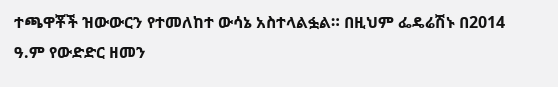ተጫዋቾች ዝውውርን የተመለከተ ውሳኔ አስተላልፏል። በዚህም ፌዴሬሽኑ በ2014 ዓ.ም የውድድር ዘመን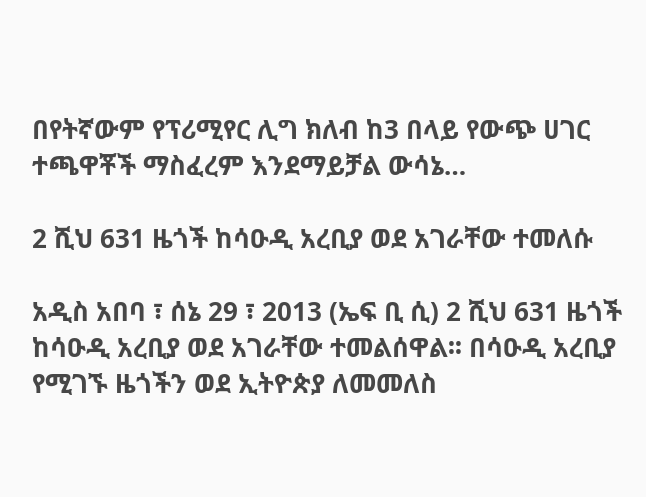በየትኛውም የፕሪሚየር ሊግ ክለብ ከ3 በላይ የውጭ ሀገር ተጫዋቾች ማስፈረም እንደማይቻል ውሳኔ…

2 ሺህ 631 ዜጎች ከሳዑዲ አረቢያ ወደ አገራቸው ተመለሱ

አዲስ አበባ ፣ ሰኔ 29 ፣ 2013 (ኤፍ ቢ ሲ) 2 ሺህ 631 ዜጎች ከሳዑዲ አረቢያ ወደ አገራቸው ተመልሰዋል፡፡ በሳዑዲ አረቢያ የሚገኙ ዜጎችን ወደ ኢትዮጵያ ለመመለስ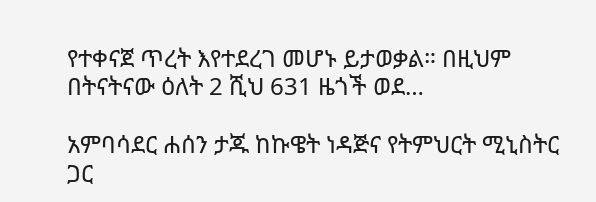የተቀናጀ ጥረት እየተደረገ መሆኑ ይታወቃል። በዚህም በትናትናው ዕለት 2 ሺህ 631 ዜጎች ወደ…

አምባሳደር ሐሰን ታጁ ከኩዌት ነዳጅና የትምህርት ሚኒስትር ጋር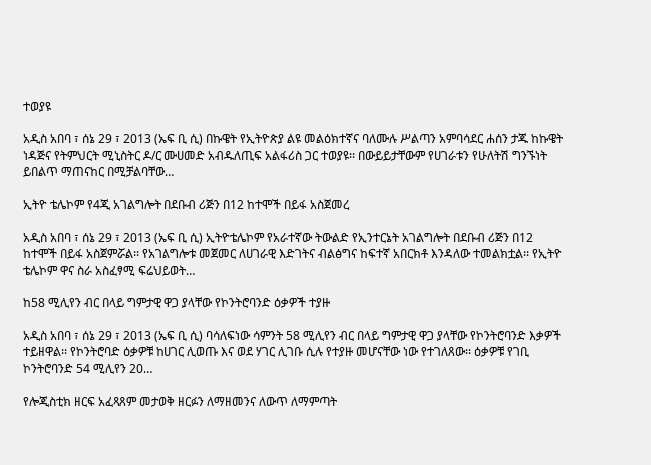ተወያዩ

አዲስ አበባ ፣ ሰኔ 29 ፣ 2013 (ኤፍ ቢ ሲ) በኩዌት የኢትዮጵያ ልዩ መልዕክተኛና ባለሙሉ ሥልጣን አምባሳደር ሐሰን ታጁ ከኩዌት ነዳጅና የትምህርት ሚኒስትር ዶ/ር ሙሀመድ አብዱለጢፍ አልፋሪስ ጋር ተወያዩ፡፡ በውይይታቸውም የሀገራቱን የሁለትሽ ግንኙነት ይበልጥ ማጠናከር በሚቻልባቸው…

ኢትዮ ቴሌኮም የ4ጂ አገልግሎት በደቡብ ሪጅን በ12 ከተሞች በይፋ አስጀመረ

አዲስ አበባ ፣ ሰኔ 29 ፣ 2013 (ኤፍ ቢ ሲ) ኢትዮቴሌኮም የአራተኛው ትውልድ የኢንተርኔት አገልግሎት በደቡብ ሪጅን በ12 ከተሞች በይፋ አስጀምሯል፡፡ የአገልግሎቱ መጀመር ለሀገራዊ እድገትና ብልፅግና ከፍተኛ አበርክቶ እንዳለው ተመልክቷል፡፡ የኢትዮ ቴሌኮም ዋና ስራ አስፈፃሚ ፍሬህይወት…

ከ58 ሚሊየን ብር በላይ ግምታዊ ዋጋ ያላቸው የኮንትሮባንድ ዕቃዎች ተያዙ

አዲስ አበባ ፣ ሰኔ 29 ፣ 2013 (ኤፍ ቢ ሲ) ባሳለፍነው ሳምንት 58 ሚሊየን ብር በላይ ግምታዊ ዋጋ ያላቸው የኮንትሮባንድ እቃዎች ተይዘዋል፡፡ የኮንትሮባድ ዕቃዎቹ ከሀገር ሊወጡ እና ወደ ሃገር ሊገቡ ሲሉ የተያዙ መሆናቸው ነው የተገለጸው፡፡ ዕቃዎቹ የገቢ ኮንትሮባንድ 54 ሚሊየን 20…

የሎጂስቲክ ዘርፍ አፈጻጸም መታወቅ ዘርፉን ለማዘመንና ለውጥ ለማምጣት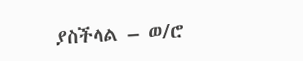ያስችላል – ወ/ሮ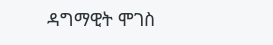ዳግማዊት ሞገስ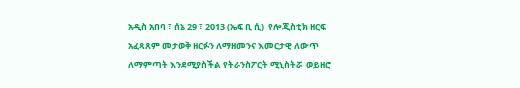አዲስ አበባ ፣ ሰኔ 29 ፣ 2013 (ኤፍ ቢ ሲ)  የሎጂስቲክ ዘርፍ አፈጻጸም መታወቅ ዘርፉን ለማዘመንና እመርታዊ ለውጥ ለማምጣት እንደሚያስችል የትራንስፖርት ሚኒስትሯ  ወይዘሮ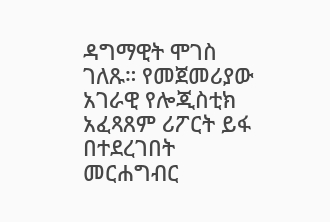ዳግማዊት ሞገስ ገለጹ። የመጀመሪያው አገራዊ የሎጂስቲክ አፈጻጸም ሪፖርት ይፋ በተደረገበት መርሐግብር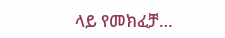ላይ የመክፈቻ…